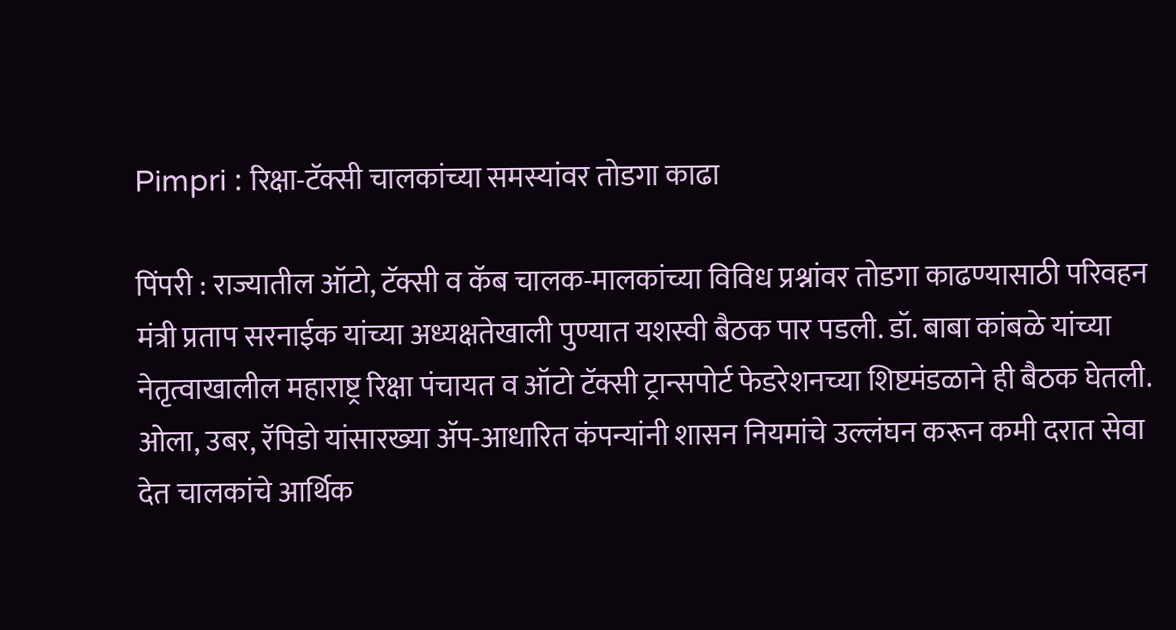Pimpri : रिक्षा-टॅक्सी चालकांच्या समस्यांवर तोडगा काढा

पिंपरी : राज्यातील ऑटो, टॅक्सी व कॅब चालक-मालकांच्या विविध प्रश्नांवर तोडगा काढण्यासाठी परिवहन मंत्री प्रताप सरनाईक यांच्या अध्यक्षतेखाली पुण्यात यशस्वी बैठक पार पडली. डॉ. बाबा कांबळे यांच्या नेतृत्वाखालील महाराष्ट्र रिक्षा पंचायत व ऑटो टॅक्सी ट्रान्सपोर्ट फेडरेशनच्या शिष्टमंडळाने ही बैठक घेतली.
ओला, उबर, रॅपिडो यांसारख्या ॲप-आधारित कंपन्यांनी शासन नियमांचे उल्लंघन करून कमी दरात सेवा देत चालकांचे आर्थिक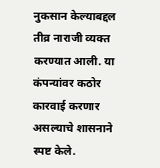नुकसान केल्याबद्दल तीव्र नाराजी व्यक्त करण्यात आली. या कंपन्यांवर कठोर कारवाई करणार असल्याचे शासनाने स्पष्ट केले.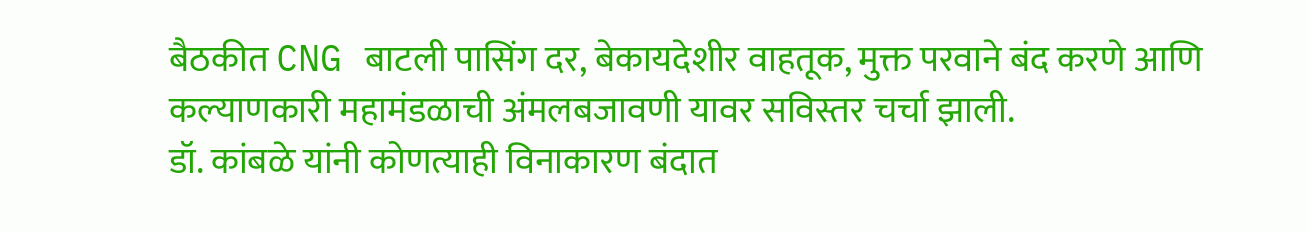बैठकीत CNG बाटली पासिंग दर, बेकायदेशीर वाहतूक, मुक्त परवाने बंद करणे आणि कल्याणकारी महामंडळाची अंमलबजावणी यावर सविस्तर चर्चा झाली.
डॉ. कांबळे यांनी कोणत्याही विनाकारण बंदात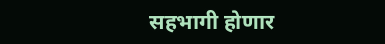सहभागी होणार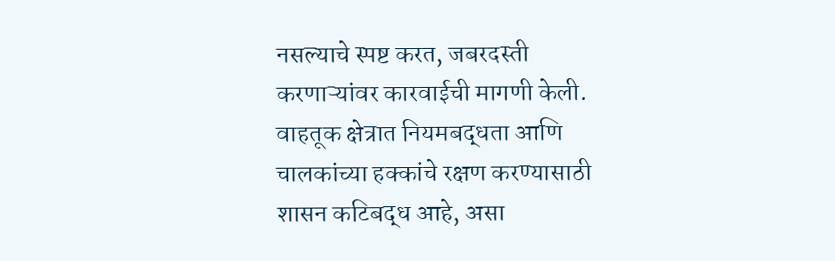नसल्याचे स्पष्ट करत, जबरदस्ती करणाऱ्यांवर कारवाईची मागणी केली. वाहतूक क्षेत्रात नियमबद्धता आणि चालकांच्या हक्कांचे रक्षण करण्यासाठी शासन कटिबद्ध आहे, असा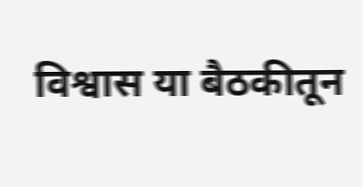विश्वास या बैठकीतून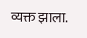व्यक्त झाला.